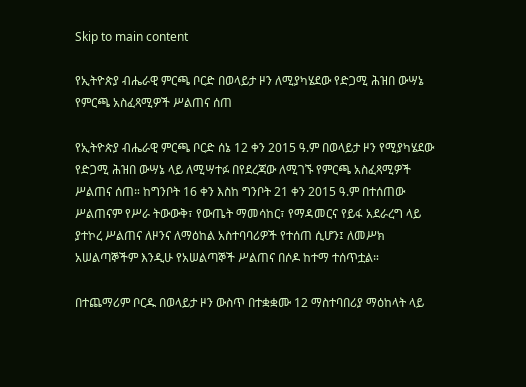Skip to main content

የኢትዮጵያ ብሔራዊ ምርጫ ቦርድ በወላይታ ዞን ለሚያካሄደው የድጋሚ ሕዝበ ውሣኔ የምርጫ አስፈጻሚዎች ሥልጠና ሰጠ

የኢትዮጵያ ብሔራዊ ምርጫ ቦርድ ሰኔ 12 ቀን 2015 ዓ.ም በወላይታ ዞን የሚያካሄደው የድጋሚ ሕዝበ ውሣኔ ላይ ለሚሣተፉ በየደረጃው ለሚገኙ የምርጫ አስፈጻሚዎች ሥልጠና ሰጠ። ከግንቦት 16 ቀን እስከ ግንቦት 21 ቀን 2015 ዓ.ም በተሰጠው ሥልጠናም የሥራ ትውውቅ፣ የውጤት ማመሳከር፣ የማዳመርና የይፋ አደራረግ ላይ ያተኮረ ሥልጠና ለዞንና ለማዕከል አስተባባሪዎች የተሰጠ ሲሆን፤ ለመሥክ አሠልጣኞችም እንዲሁ የአሠልጣኞች ሥልጠና በሶዶ ከተማ ተሰጥቷል።

በተጨማሪም ቦርዱ በወላይታ ዞን ውስጥ በተቋቋሙ 12 ማስተባበሪያ ማዕከላት ላይ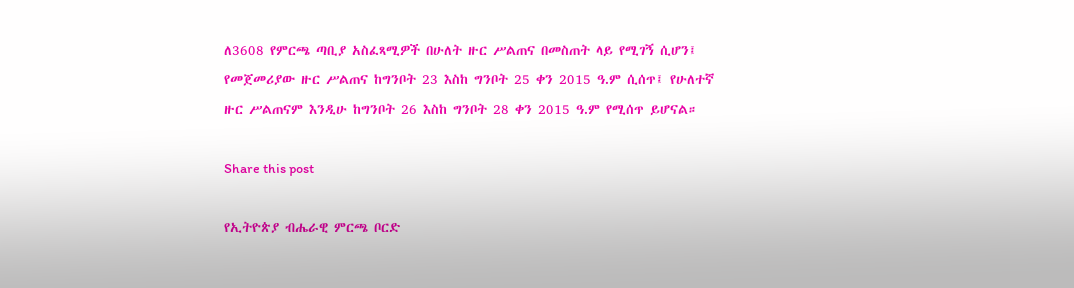ለ3608 የምርጫ ጣቢያ አስፈጻሚዎች በሁለት ዙር ሥልጠና በመስጠት ላይ የሚገኝ ሲሆን፤ የመጀመሪያው ዙር ሥልጠና ከግንቦት 23 እስከ ግንቦት 25 ቀን 2015 ዓ.ም ሲሰጥ፤ የሁለተኛ ዙር ሥልጠናም እንዲሁ ከግንቦት 26 እስከ ግንቦት 28 ቀን 2015 ዓ.ም የሚሰጥ ይሆናል።

Share this post

የኢትዮጵያ ብሔራዊ ምርጫ ቦርድ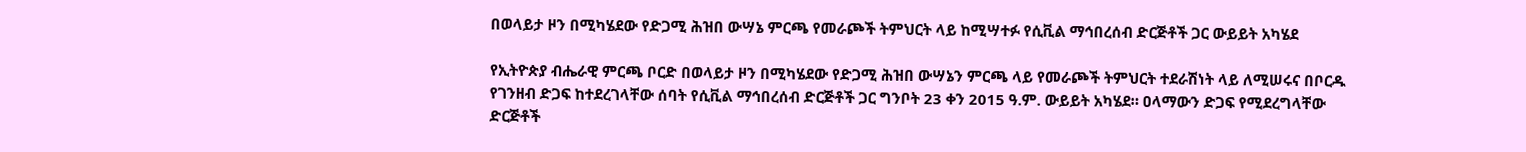በወላይታ ዞን በሚካሄደው የድጋሚ ሕዝበ ውሣኔ ምርጫ የመራጮች ትምህርት ላይ ከሚሣተፉ የሲቪል ማኅበረሰብ ድርጅቶች ጋር ውይይት አካሄደ

የኢትዮጵያ ብሔራዊ ምርጫ ቦርድ በወላይታ ዞን በሚካሄደው የድጋሚ ሕዝበ ውሣኔን ምርጫ ላይ የመራጮች ትምህርት ተደራሽነት ላይ ለሚሠሩና በቦርዱ የገንዘብ ድጋፍ ከተደረገላቸው ሰባት የሲቪል ማኅበረሰብ ድርጅቶች ጋር ግንቦት 23 ቀን 2015 ዓ.ም. ውይይት አካሄደ። ዐላማውን ድጋፍ የሚደረግላቸው ድርጅቶች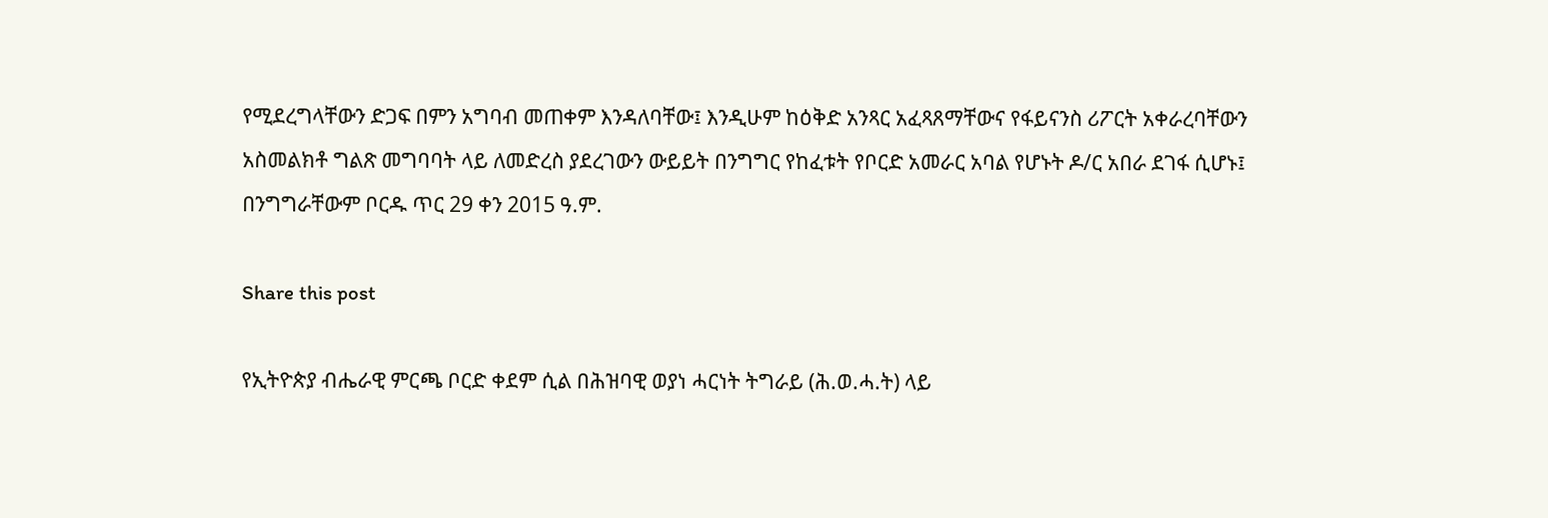የሚደረግላቸውን ድጋፍ በምን አግባብ መጠቀም እንዳለባቸው፤ እንዲሁም ከዕቅድ አንጻር አፈጻጸማቸውና የፋይናንስ ሪፖርት አቀራረባቸውን አስመልክቶ ግልጽ መግባባት ላይ ለመድረስ ያደረገውን ውይይት በንግግር የከፈቱት የቦርድ አመራር አባል የሆኑት ዶ/ር አበራ ደገፋ ሲሆኑ፤ በንግግራቸውም ቦርዱ ጥር 29 ቀን 2015 ዓ.ም.

Share this post

የኢትዮጵያ ብሔራዊ ምርጫ ቦርድ ቀደም ሲል በሕዝባዊ ወያነ ሓርነት ትግራይ (ሕ.ወ.ሓ.ት) ላይ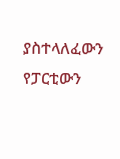ያስተላለፈውን የፓርቲውን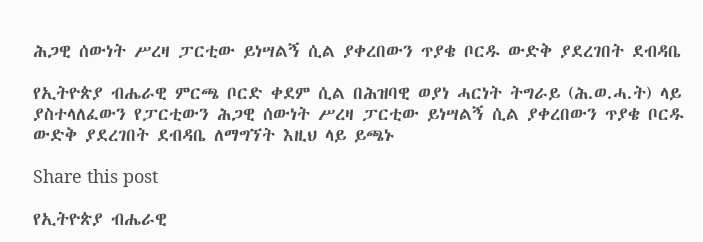ሕጋዊ ሰውነት ሥረዛ ፓርቲው ይነሣልኝ ሲል ያቀረበውን ጥያቄ ቦርዱ ውድቅ ያደረገበት ደብዳቤ

የኢትዮጵያ ብሔራዊ ምርጫ ቦርድ ቀደም ሲል በሕዝባዊ ወያነ ሓርነት ትግራይ (ሕ.ወ.ሓ.ት) ላይ ያስተላለፈውን የፓርቲውን ሕጋዊ ሰውነት ሥረዛ ፓርቲው ይነሣልኝ ሲል ያቀረበውን ጥያቄ ቦርዱ ውድቅ ያደረገበት ደብዳቤ ለማግኘት እዚህ ላይ ይጫኑ

Share this post

የኢትዮጵያ ብሔራዊ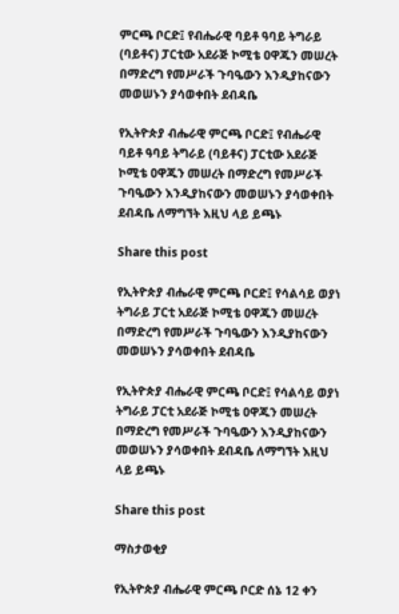ምርጫ ቦርድ፤ የብሔራዊ ባይቶ ዓባይ ትግራይ (ባይቶና) ፓርቲው አደራጅ ኮሚቴ ዐዋጁን መሠረት በማድረግ የመሥራች ጉባዔውን እንዲያከናውን መወሠኑን ያሳወቀበት ደብዳቤ

የኢትዮጵያ ብሔራዊ ምርጫ ቦርድ፤ የብሔራዊ ባይቶ ዓባይ ትግራይ (ባይቶና) ፓርቲው አደራጅ ኮሚቴ ዐዋጁን መሠረት በማድረግ የመሥራች ጉባዔውን እንዲያከናውን መወሠኑን ያሳወቀበት ደብዳቤ ለማግኘት እዚህ ላይ ይጫኑ

Share this post

የኢትዮጵያ ብሔራዊ ምርጫ ቦርድ፤ የሳልሳይ ወያነ ትግራይ ፓርቲ አደራጅ ኮሚቴ ዐዋጁን መሠረት በማድረግ የመሥራች ጉባዔውን እንዲያከናውን መወሠኑን ያሳወቀበት ደብዳቤ

የኢትዮጵያ ብሔራዊ ምርጫ ቦርድ፤ የሳልሳይ ወያነ ትግራይ ፓርቲ አደራጅ ኮሚቴ ዐዋጁን መሠረት በማድረግ የመሥራች ጉባዔውን እንዲያከናውን መወሠኑን ያሳወቀበት ደብዳቤ ለማግኘት እዚህ ላይ ይጫኑ

Share this post

ማስታወቂያ

የኢትዮጵያ ብሔራዊ ምርጫ ቦርድ ሰኔ 12 ቀን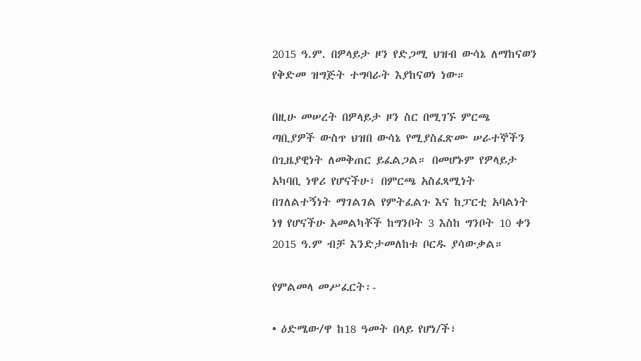2015 ዓ.ም. በዎላይታ ዞን የድጋሚ ህዝብ ውሳኔ ለማከናወን የቅድመ ዝግጅት ተግባራት እያከናወነ ነው።

በዚሁ መሠረት በዎላይታ ዞን ስር በሚገኙ ምርጫ ጣቢያዎች ውስጥ ህዝበ ውሳኔ የሚያስፈጽሙ ሠራተኞችን በጊዜያዊነት ለመቅጠር ይፈልጋል። በመሆኑም የዎላይታ አካባቢ ነዋሪ የሆናችሁ፣ በምርጫ አስፈጻሚነት በገለልተኝነት ማገልገል የምትፈልጉ እና ከፓርቲ አባልነት ነፃ የሆናችሁ አመልካቾች ከግንቦት 3 እስከ ግንቦት 10 ቀን 2015 ዓ.ም ብቻ እንድታመለከቱ ቦርዱ ያሳውቃል።

የምልመላ መሥፈርት፡-

• ዕድሜው/ዋ ከ18 ዓመት በላይ የሆነ/ች፣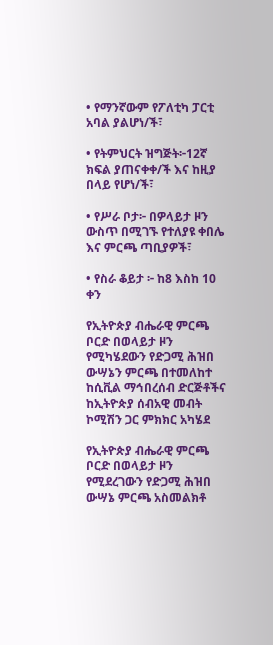• የማንኛውም የፖለቲካ ፓርቲ አባል ያልሆነ/ች፣

• የትምህርት ዝግጅት፦12ኛ ክፍል ያጠናቀቀ/ች እና ከዚያ በላይ የሆነ/ች፣

• የሥራ ቦታ፦ በዎላይታ ዞን ውስጥ በሚገኙ የተለያዩ ቀበሌ እና ምርጫ ጣቢያዎች፣

• የስራ ቆይታ ፦ ከ8 እስከ 10 ቀን

የኢትዮጵያ ብሔራዊ ምርጫ ቦርድ በወላይታ ዞን የሚካሄደውን የድጋሚ ሕዝበ ውሣኔን ምርጫ በተመለከተ ከሲቪል ማኅበረሰብ ድርጅቶችና ከኢትዮጵያ ሰብአዊ መብት ኮሚሽን ጋር ምክክር አካሄደ

የኢትዮጵያ ብሔራዊ ምርጫ ቦርድ በወላይታ ዞን የሚደረገውን የድጋሚ ሕዝበ ውሣኔ ምርጫ አስመልክቶ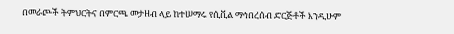በመራጮች ትምህርትና በምርጫ መታዘብ ላይ ከተሠማሩ የሲቪል ማኅበረሰብ ድርጅቶች እንዲሁም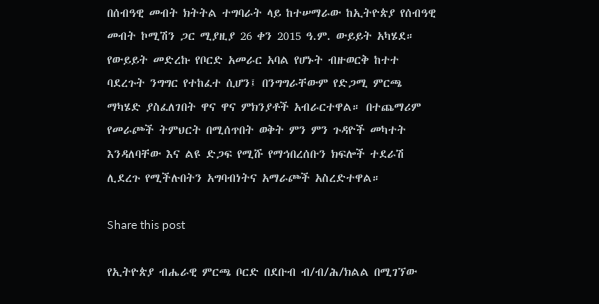በሰብዓዊ መብት ክትትል ተግባራት ላይ ከተሠማራው ከኢትዮጵያ የሰብዓዊ መብት ኮሚሽን ጋር ሚያዚያ 26 ቀን 2015 ዓ.ም. ውይይት አካሄደ። የውይይት መድረኩ የቦርድ አመራር አባል የሆኑት ብዙወርቅ ከተተ ባደረጉት ንግግር የተከፈተ ሲሆን፤ በንግግራቸውም የድጋሚ ምርጫ ማካሄድ ያስፈለገበት ዋና ዋና ምክንያቶች አብራርተዋል። በተጨማሪም የመራጮች ትምህርት በሚሰጥበት ወቅት ምን ምን ጉዳዮች መካተት እንዳለባቸው እና ልዩ ድጋፍ የሚሹ የማኅበረሰቡን ክፍሎች ተደራሽ ሊደረጉ የሚችሉበትን አግባብነትና አማራጮች አስረድተዋል።

Share this post

የኢትዮጵያ ብሔራዊ ምርጫ ቦርድ በደቡብ ብ/ብ/ሕ/ክልል በሚገኘው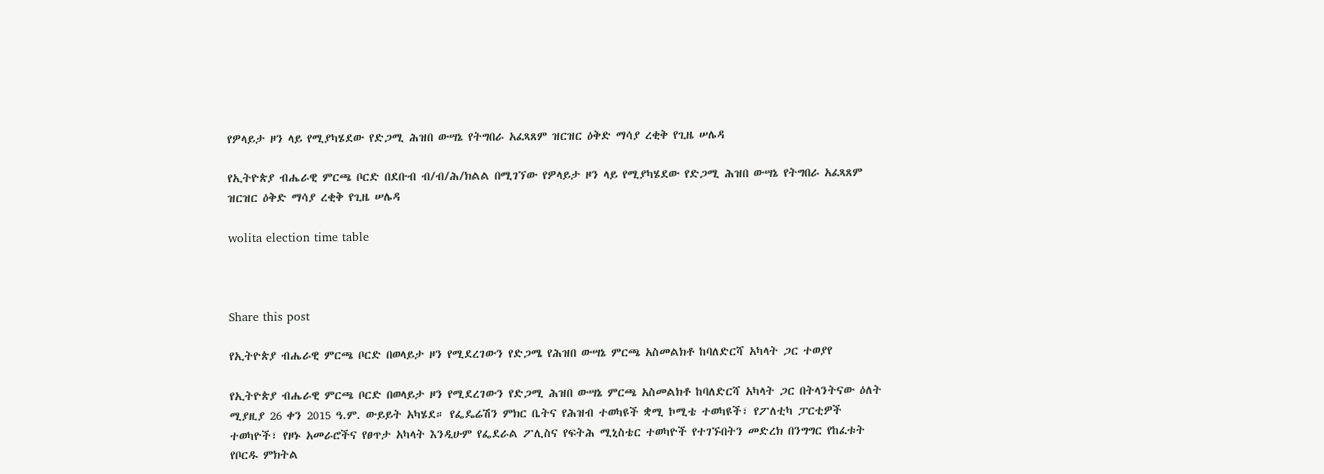የዎላይታ ዞን ላይ የሚያካሄደው የድጋሚ ሕዝበ ውሣኔ የትግበራ አፈጻጸም ዝርዝር ዕቅድ ማሳያ ረቂቅ የጊዜ ሠሌዳ

የኢትዮጵያ ብሔራዊ ምርጫ ቦርድ በደቡብ ብ/ብ/ሕ/ክልል በሚገኘው የዎላይታ ዞን ላይ የሚያካሄደው የድጋሚ ሕዝበ ውሣኔ የትግበራ አፈጻጸም ዝርዝር ዕቅድ ማሳያ ረቂቅ የጊዜ ሠሌዳ

wolita election time table



Share this post

የኢትዮጵያ ብሔራዊ ምርጫ ቦርድ በወላይታ ዞን የሚደረገውን የድጋሜ የሕዝበ ውሣኔ ምርጫ አስመልክቶ ከባለድርሻ አካላት ጋር ተወያየ

የኢትዮጵያ ብሔራዊ ምርጫ ቦርድ በወላይታ ዞን የሚደረገውን የድጋሚ ሕዝበ ውሣኔ ምርጫ አስመልክቶ ከባለድርሻ አካላት ጋር በትላንትናው ዕለት ሚያዚያ 26 ቀን 2015 ዓ.ም. ውይይት አካሄደ። የፌዴሬሽን ምክር ቤትና የሕዝብ ተወካዩች ቋሚ ኮሚቴ ተወካዩች፣ የፖለቲካ ፓርቲዎች ተወካዮች፣ የዞኑ አመራሮችና የፀጥታ አካላት እንዲሁም የፌደራል ፖሊስና የፍትሕ ሚኒስቴር ተወካዮች የተገኙበትን መድረክ በንግግር የከፈቱት የቦርዱ ምክትል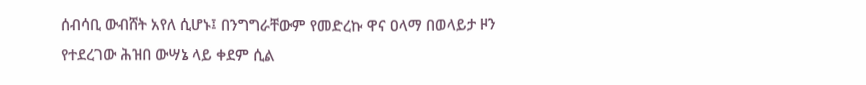ሰብሳቢ ውብሸት አየለ ሲሆኑ፤ በንግግራቸውም የመድረኩ ዋና ዐላማ በወላይታ ዞን የተደረገው ሕዝበ ውሣኔ ላይ ቀደም ሲል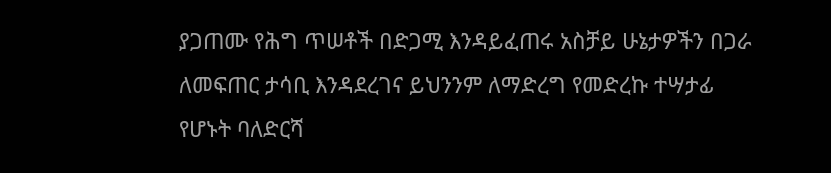ያጋጠሙ የሕግ ጥሠቶች በድጋሚ እንዳይፈጠሩ አስቻይ ሁኔታዎችን በጋራ ለመፍጠር ታሳቢ እንዳደረገና ይህንንም ለማድረግ የመድረኩ ተሣታፊ የሆኑት ባለድርሻ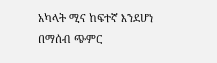አካላት ሚና ከፍተኛ እንደሆነ በማሰብ ጭምር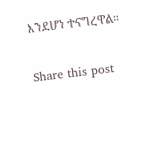እንደሆነ ተናግረዋል።

Share this post